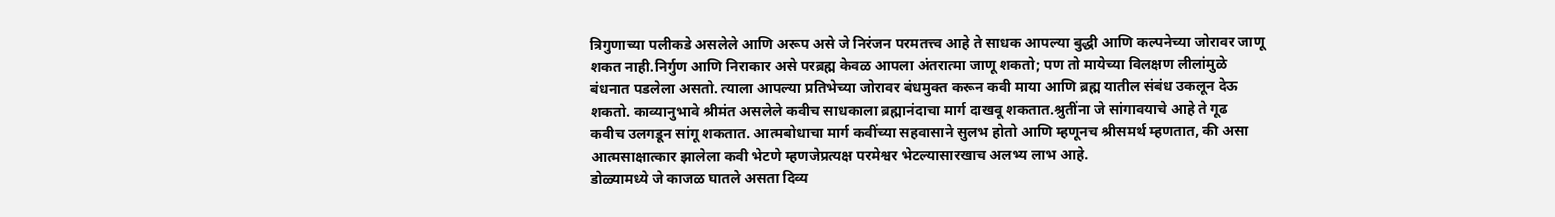त्रिगुणाच्या पलीकडे असलेले आणि अरूप असे जे निरंजन परमतत्त्व आहे ते साधक आपल्या बुद्धी आणि कल्पनेच्या जोरावर जाणू शकत नाही.निर्गुण आणि निराकार असे परब्रह्म केवळ आपला अंतरात्मा जाणू शकतो; पण तो मायेच्या विलक्षण लीलांमुळे बंधनात पडलेला असतो. त्याला आपल्या प्रतिभेच्या जोरावर बंधमुक्त करून कवी माया आणि ब्रह्म यातील संबंध उकलून देऊ शकतो. काव्यानुभावे श्रीमंत असलेले कवीच साधकाला ब्रह्मानंदाचा मार्ग दाखवू शकतात.श्रुतींना जे सांगावयाचे आहे ते गूढ कवीच उलगडून सांगू शकतात. आत्मबोधाचा मार्ग कवींच्या सहवासाने सुलभ होतो आणि म्हणूनच श्रीसमर्थ म्हणतात, की असा आत्मसाक्षात्कार झालेला कवी भेटणे म्हणजेप्रत्यक्ष परमेश्वर भेटल्यासारखाच अलभ्य लाभ आहे.
डोळ्यामध्ये जे काजळ घातले असता दिव्य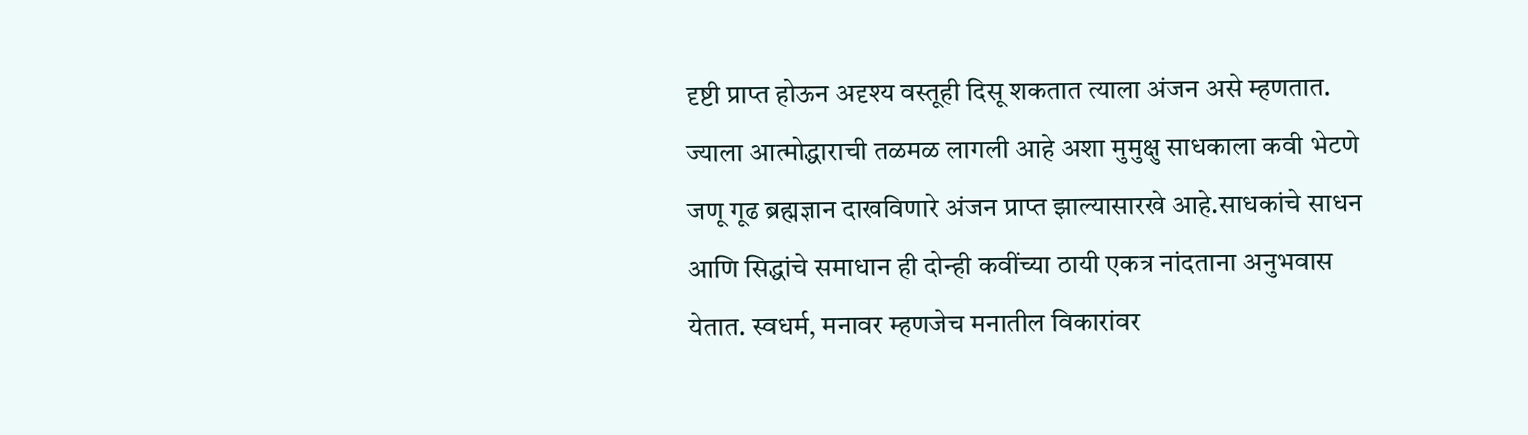दृष्टी प्राप्त होऊन अदृश्य वस्तूही दिसू शकतात त्याला अंजन असे म्हणतात. ज्याला आत्मोद्धाराची तळमळ लागली आहे अशा मुमुक्षु साधकाला कवी भेटणे जणू गूढ ब्रह्मज्ञान दाखविणारे अंजन प्राप्त झाल्यासारखे आहे.साधकांचे साधन आणि सिद्धांचे समाधान ही दोन्ही कवींच्या ठायी एकत्र नांदताना अनुभवास येतात. स्वधर्म, मनावर म्हणजेच मनातील विकारांवर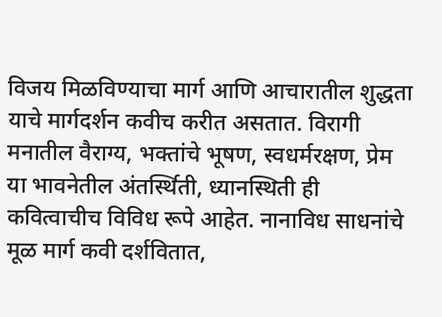विजय मिळविण्याचा मार्ग आणि आचारातील शुद्धता याचे मार्गदर्शन कवीच करीत असतात. विरागी मनातील वैराग्य, भक्तांचे भूषण, स्वधर्मरक्षण, प्रेम या भावनेतील अंतर्स्थिती, ध्यानस्थिती ही कवित्वाचीच विविध रूपे आहेत. नानाविध साधनांचे मूळ मार्ग कवी दर्शवितात,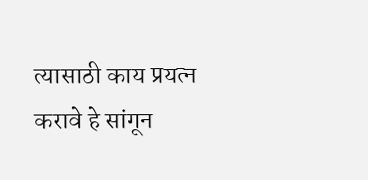त्यासाठी काय प्रयत्न करावे हे सांगून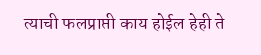त्याची फलप्राप्ती काय होईल हेही ते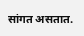सांगत असतात.